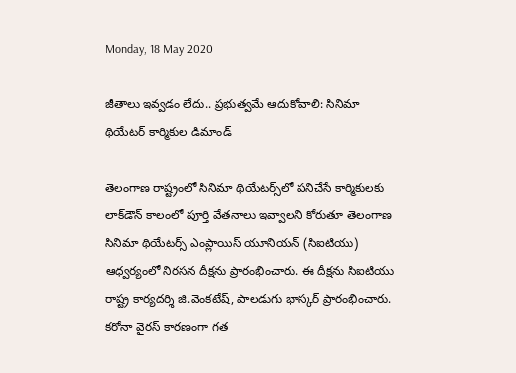Monday, 18 May 2020

జీతాలు ఇవ్వడం లేదు.. ప్రభుత్వమే ఆదుకోవాలి: సినిమా థియేటర్ కార్మికుల డిమాండ్

తెలంగాణ రాష్ట్రంలో సినిమా థియేటర్స్‌లో పనిచేసే కార్మికులకు లాక్‌డౌన్ కాలంలో పూర్తి వేతనాలు ఇవ్వాలని కోరుతూ తెలంగాణ సినిమా థియేటర్స్ ఎంప్లాయిస్ యూనియన్ (సిఐటియు) ఆధ్వర్యంలో నిరసన దీక్షను ప్రారంభించారు. ఈ దీక్షను సిఐటియు రాష్ట్ర కార్యదర్శి జి.వెంకటేష్, పాలడుగు భాస్కర్ ప్రారంభించారు. కరోనా వైరస్ కారణంగా గత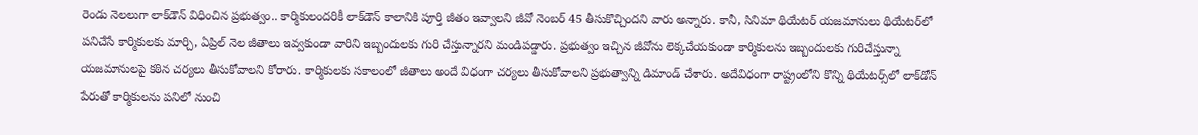రెండు నెలలుగా లాక్‌డౌన్ విధించిన ప్రభుత్వం.. కార్మికులందరికీ లాక్‌డౌన్ కాలానికి పూర్తి జీతం ఇవ్వాలని జీవో నెంబర్ 45 తీసుకొచ్చిందని వారు అన్నారు. కానీ, సినిమా థియేటర్ యజమానులు థియేటర్‌లో పనిచేసే కార్మికులకు మార్చి, ఏప్రిల్ నెల జీతాలు ఇవ్వకుండా వారిని ఇబ్బందులకు గురి చేస్తున్నారని మండిపడ్డారు. ప్రభుత్వం ఇచ్చిన జీవోను లెక్కచేయకుండా కార్మికులను ఇబ్బందులకు గురిచేస్తున్నా యజమానులపై కఠిన చర్యలు తీసుకోవాలని కోరారు. కార్మికులకు సకాలంలో జీతాలు అందే విధంగా చర్యలు తీసుకోవాలని ప్రభుత్వాన్ని డిమాండ్ చేశారు. అదేవిధంగా రాష్ట్రంలోని కొన్ని థియేటర్స్‌లో లాక్‌డోన్ పేరుతో కార్మికులను పనిలో నుంచి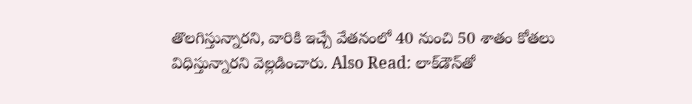తొలగిస్తున్నారని, వారికి ఇచ్చే వేతనంలో 40 నుంచి 50 శాతం కోతలు విధిస్తున్నారని వెల్లడించారు. Also Read: లాక్‌డౌన్‌తో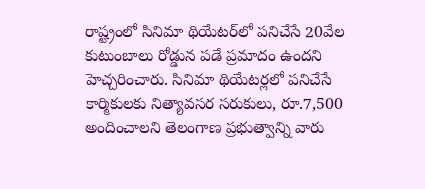రాష్ట్రంలో సినిమా థియేటర్‌లో పనిచేసే 20వేల కుటుంబాలు రోడ్డున పడే ప్రమాదం ఉందని హెచ్చరించారు. సినిమా థియేటర్లలో పనిచేసే కార్మికులకు నిత్యావసర సరుకులు, రూ.7,500 అందించాలని తెలంగాణ ప్రభుత్వాన్ని వారు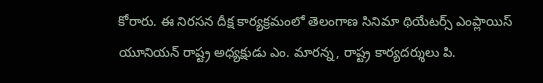కోరారు. ఈ నిరసన దీక్ష కార్యక్రమంలో తెలంగాణ సినిమా థియేటర్స్ ఎంప్లాయిస్ యూనియన్ రాష్ట్ర అధ్యక్షుడు ఎం. మారన్న, రాష్ట్ర కార్యదర్శులు పి.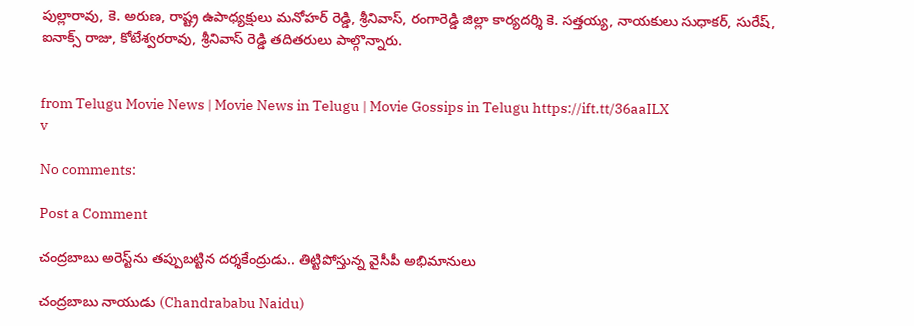పుల్లారావు, కె. అరుణ, రాష్ట్ర ఉపాధ్యక్షులు మనోహర్ రెడ్డి, శ్రీనివాస్, రంగారెడ్డి జిల్లా కార్యదర్శి కె. సత్తయ్య, నాయకులు సుధాకర్, సురేష్, ఐనాక్స్ రాజు, కోటేశ్వరరావు, శ్రీనివాస్ రెడ్డి తదితరులు పాల్గొన్నారు.


from Telugu Movie News | Movie News in Telugu | Movie Gossips in Telugu https://ift.tt/36aaILX
v

No comments:

Post a Comment

చంద్రబాబు అరెస్ట్‌ను తప్పుబట్టిన దర్శకేంద్రుడు.. తిట్టిపోస్తున్న వైసీపీ అభిమానులు

చంద్రబాబు నాయుడు (Chandrababu Naidu)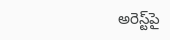అరెస్ట్‌పై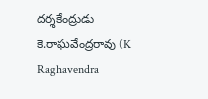దర్శకేంద్రుడు కె.రాఘవేంద్రరావు (K Raghavendra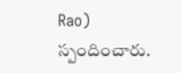Rao) స్పందించారు.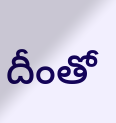దీంతో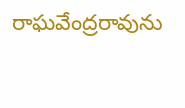రాఘవేంద్రరావును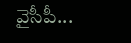వైసీపీ...